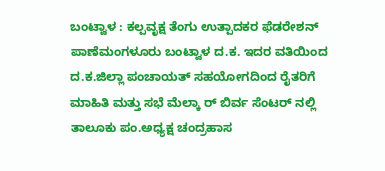ಬಂಟ್ವಾಳ : ಕಲ್ಪವೃಕ್ಷ ತೆಂಗು ಉತ್ಪಾದಕರ ಫೆಡರೇಶನ್ ಪಾಣೆಮಂಗಳೂರು ಬಂಟ್ವಾಳ ದ.ಕ. ಇದರ ವತಿಯಿಂದ ದ.ಕ.ಜಿಲ್ಲಾ ಪಂಚಾಯತ್ ಸಹಯೋಗದಿಂದ ರೈತರಿಗೆ ಮಾಹಿತಿ ಮತ್ತು ಸಭೆ ಮೆಲ್ಕಾ ರ್ ಬಿರ್ವ ಸೆಂಟರ್ ನಲ್ಲಿ ತಾಲೂಕು ಪಂ.ಅಧ್ಯಕ್ಷ ಚಂದ್ರಹಾಸ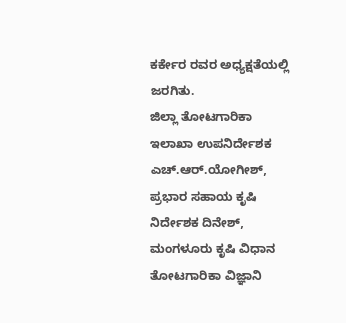ಕರ್ಕೇರ ರವರ ಅಧ್ಯಕ್ಷತೆಯಲ್ಲಿ ಜರಗಿತು.
ಜಿಲ್ಲಾ ತೋಟಗಾರಿಕಾ ಇಲಾಖಾ ಉಪನಿರ್ದೇಶಕ ಎಚ್.ಆರ್.ಯೋಗೀಶ್, ಪ್ರಭಾರ ಸಹಾಯ ಕೃಷಿ ನಿರ್ದೇಶಕ ದಿನೇಶ್, ಮಂಗಳೂರು ಕೃಷಿ ವಿಧಾನ ತೋಟಗಾರಿಕಾ ವಿಜ್ಞಾನಿ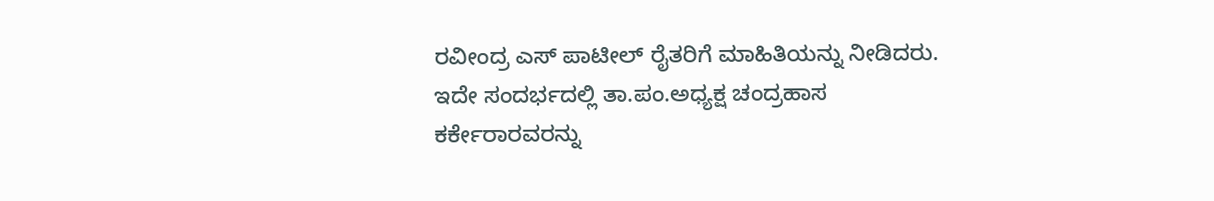ರವೀಂದ್ರ ಎಸ್ ಪಾಟೀಲ್ ರೈತರಿಗೆ ಮಾಹಿತಿಯನ್ನು ನೀಡಿದರು. ಇದೇ ಸಂದರ್ಭದಲ್ಲಿ ತಾ.ಪಂ.ಅಧ್ಯಕ್ಷ ಚಂದ್ರಹಾಸ ಕರ್ಕೇರಾರವರನ್ನು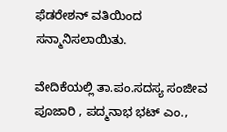ಫೆಡರೇಶನ್ ವತಿಯಿಂದ ಸನ್ಮಾನಿಸಲಾಯಿತು.

ವೇದಿಕೆಯಲ್ಲಿ ತಾ.ಪಂ.ಸದಸ್ಯ ಸಂಜೀವ ಪೂಜಾರಿ , ಪದ್ಮನಾಭ ಭಟ್ ಎಂ.,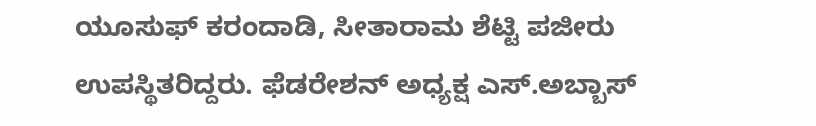ಯೂಸುಫ್ ಕರಂದಾಡಿ, ಸೀತಾರಾಮ ಶೆಟ್ಟಿ ಪಜೀರು ಉಪಸ್ಥಿತರಿದ್ದರು. ಫೆಡರೇಶನ್ ಅಧ್ಯಕ್ಷ ಎಸ್.ಅಬ್ಬಾಸ್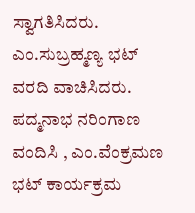ಸ್ವಾಗತಿಸಿದರು. ಎಂ.ಸುಬ್ರಹ್ಮಣ್ಯ ಭಟ್ ವರದಿ ವಾಚಿಸಿದರು. ಪದ್ಮನಾಭ ನರಿಂಗಾಣ ವಂದಿಸಿ , ಎಂ.ವೆಂಕ್ರಮಣ ಭಟ್ ಕಾರ್ಯಕ್ರಮ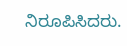ನಿರೂಪಿಸಿದರು.